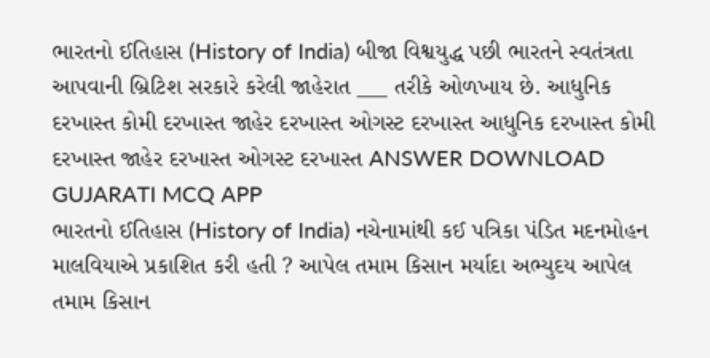ભારતનો ઈતિહાસ (History of India) બીજા વિશ્વયુદ્ધ પછી ભારતને સ્વતંત્રતા આપવાની બ્રિટિશ સરકારે કરેલી જાહેરાત ___ તરીકે ઓળખાય છે. આધુનિક દરખાસ્ત કોમી દરખાસ્ત જાહેર દરખાસ્ત ઓગસ્ટ દરખાસ્ત આધુનિક દરખાસ્ત કોમી દરખાસ્ત જાહેર દરખાસ્ત ઓગસ્ટ દરખાસ્ત ANSWER DOWNLOAD GUJARATI MCQ APP
ભારતનો ઈતિહાસ (History of India) નચેનામાંથી કઈ પત્રિકા પંડિત મદનમોહન માલવિયાએ પ્રકાશિત કરી હતી ? આપેલ તમામ કિસાન મર્યાદા અભ્યુદય આપેલ તમામ કિસાન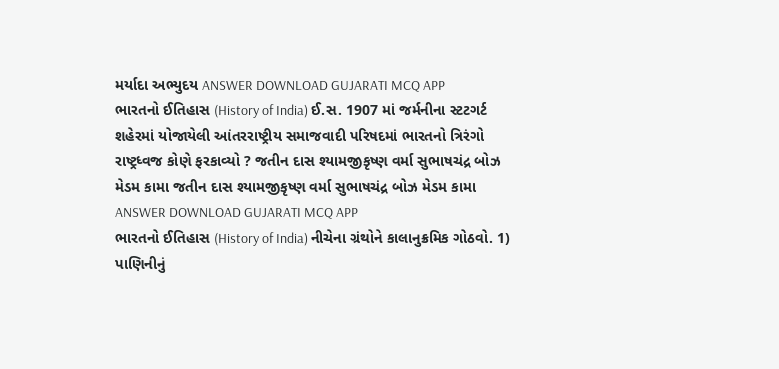મર્યાદા અભ્યુદય ANSWER DOWNLOAD GUJARATI MCQ APP
ભારતનો ઈતિહાસ (History of India) ઈ.સ. 1907 માં જર્મનીના સ્ટટગર્ટ શહેરમાં યોજાયેલી આંતરરાષ્ટ્રીય સમાજવાદી પરિષદમાં ભારતનો ત્રિરંગો રાષ્ટ્રધ્વજ કોણે ફરકાવ્યો ? જતીન દાસ શ્યામજીકૃષ્ણ વર્મા સુભાષચંદ્ર બોઝ મેડમ કામા જતીન દાસ શ્યામજીકૃષ્ણ વર્મા સુભાષચંદ્ર બોઝ મેડમ કામા ANSWER DOWNLOAD GUJARATI MCQ APP
ભારતનો ઈતિહાસ (History of India) નીચેના ગ્રંથોને કાલાનુક્રમિક ગોઠવો. 1) પાણિનીનું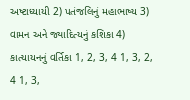અષ્ટાધ્યાયી 2) પતંજલિનું મહાભાષ્ય 3) વામન અને જ્યાદિત્યનું કશિકા 4) કાત્યાયનનું વર્તિકા 1, 2, 3, 4 1, 3, 2, 4 1, 3,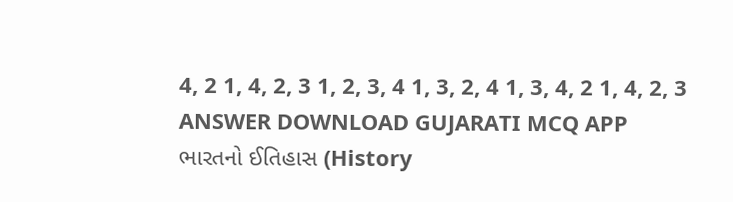4, 2 1, 4, 2, 3 1, 2, 3, 4 1, 3, 2, 4 1, 3, 4, 2 1, 4, 2, 3 ANSWER DOWNLOAD GUJARATI MCQ APP
ભારતનો ઈતિહાસ (History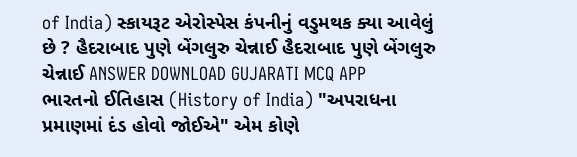of India) સ્કાયરૂટ એરોસ્પેસ કંપનીનું વડુમથક ક્યા આવેલું છે ? હૈદરાબાદ પુણે બેંગલુરુ ચેન્નાઈ હૈદરાબાદ પુણે બેંગલુરુ ચેન્નાઈ ANSWER DOWNLOAD GUJARATI MCQ APP
ભારતનો ઈતિહાસ (History of India) "અપરાધના પ્રમાણમાં દંડ હોવો જોઈએ" એમ કોણે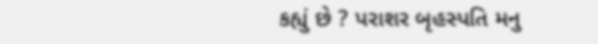કહ્યું છે ? પરાશર બૃહસ્પતિ મનુ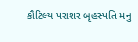કૌટિલ્ય પરાશર બૃહસ્પતિ મનુ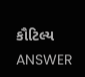કૌટિલ્ય ANSWER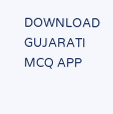DOWNLOAD GUJARATI MCQ APP